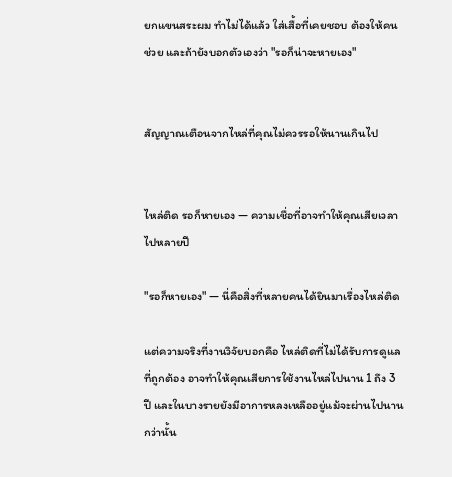ยกแขนสระผม ทำไม่ได้แล้ว ใส่เสื้อที่เคยชอบ ต้องให้คนช่วย และถ้ายังบอกตัวเองว่า "รอก็น่าจะหายเอง"


สัญญาณเตือนจากไหล่ที่คุณไม่ควรรอให้นานเกินไป


ไหล่ติด รอก็หายเอง — ความเชื่อที่อาจทำให้คุณเสียเวลาไปหลายปี

"รอก็หายเอง" — นี่คือสิ่งที่หลายคนได้ยินมาเรื่องไหล่ติด

แต่ความจริงที่งานวิจัยบอกคือ ไหล่ติดที่ไม่ได้รับการดูแลที่ถูกต้อง อาจทำให้คุณเสียการใช้งานไหล่ไปนาน 1 ถึง 3 ปี และในบางรายยังมีอาการหลงเหลืออยู่แม้จะผ่านไปนานกว่านั้น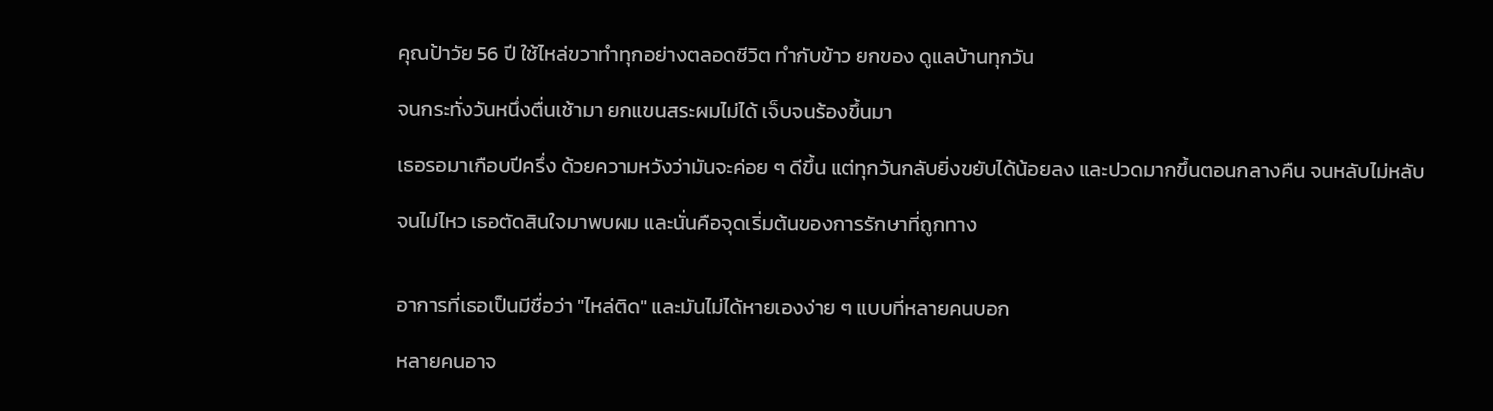คุณป้าวัย 56 ปี ใช้ไหล่ขวาทำทุกอย่างตลอดชีวิต ทำกับข้าว ยกของ ดูแลบ้านทุกวัน

จนกระทั่งวันหนึ่งตื่นเช้ามา ยกแขนสระผมไม่ได้ เจ็บจนร้องขึ้นมา

เธอรอมาเกือบปีครึ่ง ด้วยความหวังว่ามันจะค่อย ๆ ดีขึ้น แต่ทุกวันกลับยิ่งขยับได้น้อยลง และปวดมากขึ้นตอนกลางคืน จนหลับไม่หลับ

จนไม่ไหว เธอตัดสินใจมาพบผม และนั่นคือจุดเริ่มต้นของการรักษาที่ถูกทาง


อาการที่เธอเป็นมีชื่อว่า "ไหล่ติด" และมันไม่ได้หายเองง่าย ๆ แบบที่หลายคนบอก

หลายคนอาจ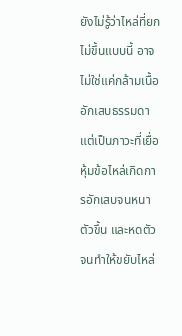ยังไม่รู้ว่าไหล่ที่ยกไม่ขึ้นแบบนี้ อาจไม่ใช่แค่กล้ามเนื้ออักเสบธรรมดา แต่เป็นภาวะที่เยื่อหุ้มข้อไหล่เกิดการอักเสบจนหนาตัวขึ้น และหดตัวจนทำให้ขยับไหล่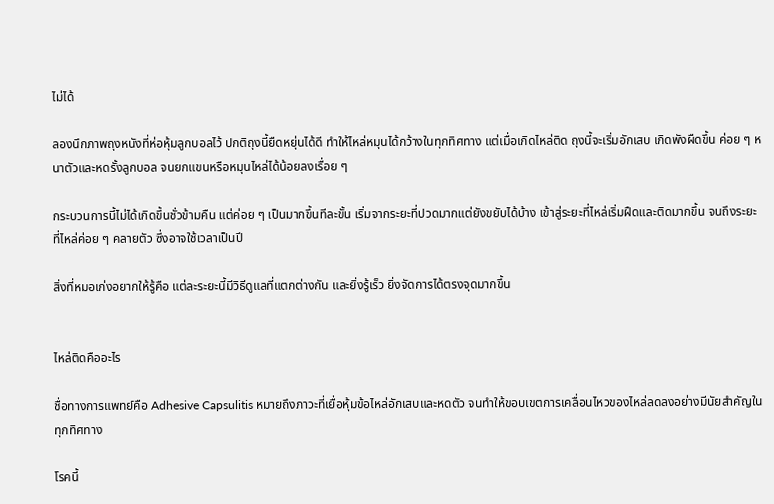ไม่ได้

ลองนึกภาพถุงหนังที่ห่อหุ้มลูกบอลไว้ ปกติถุงนี้ยืดหยุ่นได้ดี ทำให้ไหล่หมุนได้กว้างในทุกทิศทาง แต่เมื่อเกิดไหล่ติด ถุงนี้จะเริ่มอักเสบ เกิดพังผืดขึ้น ค่อย ๆ หนาตัวและหดรั้งลูกบอล จนยกแขนหรือหมุนไหล่ได้น้อยลงเรื่อย ๆ

กระบวนการนี้ไม่ได้เกิดขึ้นชั่วข้ามคืน แต่ค่อย ๆ เป็นมากขึ้นทีละขั้น เริ่มจากระยะที่ปวดมากแต่ยังขยับได้บ้าง เข้าสู่ระยะที่ไหล่เริ่มฝืดและติดมากขึ้น จนถึงระยะที่ไหล่ค่อย ๆ คลายตัว ซึ่งอาจใช้เวลาเป็นปี

สิ่งที่หมอเก่งอยากให้รู้คือ แต่ละระยะนี้มีวิธีดูแลที่แตกต่างกัน และยิ่งรู้เร็ว ยิ่งจัดการได้ตรงจุดมากขึ้น


ไหล่ติดคืออะไร

ชื่อทางการแพทย์คือ Adhesive Capsulitis หมายถึงภาวะที่เยื่อหุ้มข้อไหล่อักเสบและหดตัว จนทำให้ขอบเขตการเคลื่อนไหวของไหล่ลดลงอย่างมีนัยสำคัญในทุกทิศทาง

โรคนี้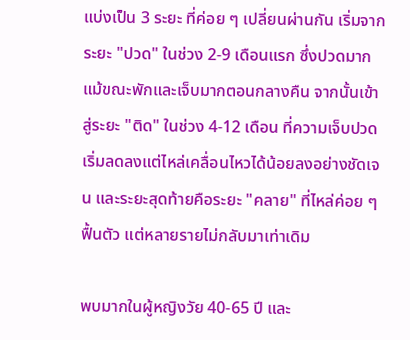แบ่งเป็น 3 ระยะ ที่ค่อย ๆ เปลี่ยนผ่านกัน เริ่มจากระยะ "ปวด" ในช่วง 2-9 เดือนแรก ซึ่งปวดมากแม้ขณะพักและเจ็บมากตอนกลางคืน จากนั้นเข้าสู่ระยะ "ติด" ในช่วง 4-12 เดือน ที่ความเจ็บปวดเริ่มลดลงแต่ไหล่เคลื่อนไหวได้น้อยลงอย่างชัดเจน และระยะสุดท้ายคือระยะ "คลาย" ที่ไหล่ค่อย ๆ ฟื้นตัว แต่หลายรายไม่กลับมาเท่าเดิม

พบมากในผู้หญิงวัย 40-65 ปี และ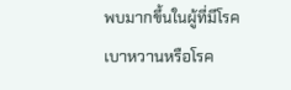พบมากขึ้นในผู้ที่มีโรคเบาหวานหรือโรค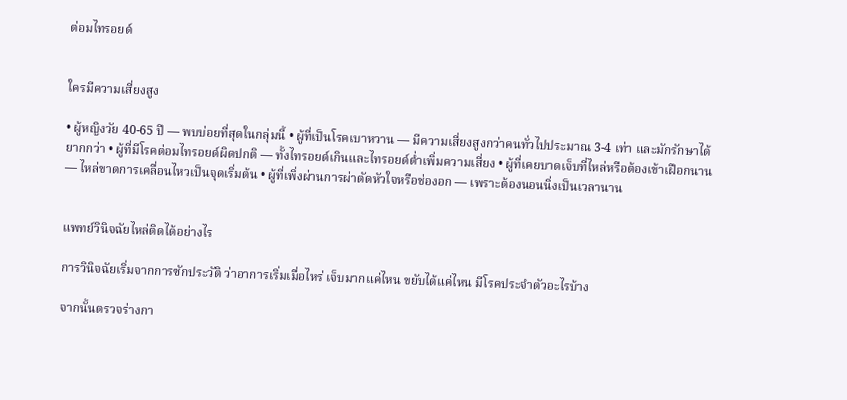ต่อมไทรอยด์


ใครมีความเสี่ยงสูง

• ผู้หญิงวัย 40-65 ปี — พบบ่อยที่สุดในกลุ่มนี้ • ผู้ที่เป็นโรคเบาหวาน — มีความเสี่ยงสูงกว่าคนทั่วไปประมาณ 3-4 เท่า และมักรักษาได้ยากกว่า • ผู้ที่มีโรคต่อมไทรอยด์ผิดปกติ — ทั้งไทรอยด์เกินและไทรอยด์ต่ำเพิ่มความเสี่ยง • ผู้ที่เคยบาดเจ็บที่ไหล่หรือต้องเข้าเฝือกนาน — ไหล่ขาดการเคลื่อนไหวเป็นจุดเริ่มต้น • ผู้ที่เพิ่งผ่านการผ่าตัดหัวใจหรือช่องอก — เพราะต้องนอนนิ่งเป็นเวลานาน


แพทย์วินิจฉัยไหล่ติดได้อย่างไร

การวินิจฉัยเริ่มจากการซักประวัติ ว่าอาการเริ่มเมื่อไหร่ เจ็บมากแค่ไหน ขยับได้แค่ไหน มีโรคประจำตัวอะไรบ้าง

จากนั้นตรวจร่างกา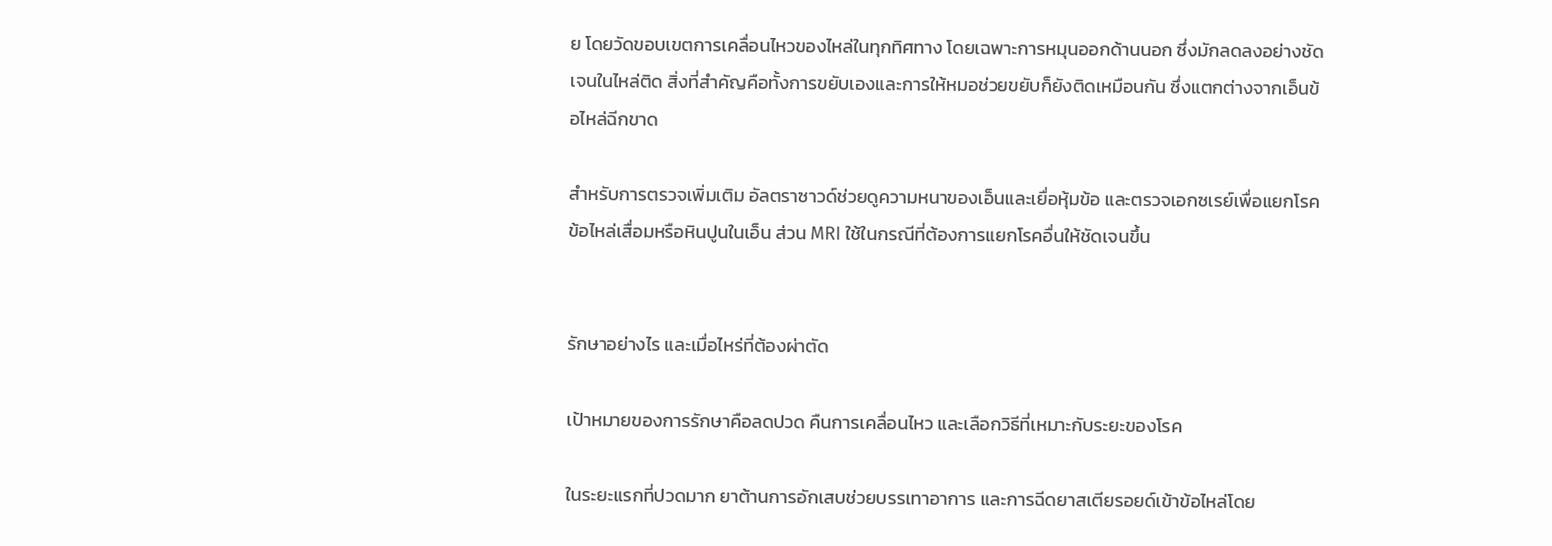ย โดยวัดขอบเขตการเคลื่อนไหวของไหล่ในทุกทิศทาง โดยเฉพาะการหมุนออกด้านนอก ซึ่งมักลดลงอย่างชัดเจนในไหล่ติด สิ่งที่สำคัญคือทั้งการขยับเองและการให้หมอช่วยขยับก็ยังติดเหมือนกัน ซึ่งแตกต่างจากเอ็นข้อไหล่ฉีกขาด

สำหรับการตรวจเพิ่มเติม อัลตราซาวด์ช่วยดูความหนาของเอ็นและเยื่อหุ้มข้อ และตรวจเอกซเรย์เพื่อแยกโรคข้อไหล่เสื่อมหรือหินปูนในเอ็น ส่วน MRI ใช้ในกรณีที่ต้องการแยกโรคอื่นให้ชัดเจนขึ้น


รักษาอย่างไร และเมื่อไหร่ที่ต้องผ่าตัด

เป้าหมายของการรักษาคือลดปวด คืนการเคลื่อนไหว และเลือกวิธีที่เหมาะกับระยะของโรค

ในระยะแรกที่ปวดมาก ยาต้านการอักเสบช่วยบรรเทาอาการ และการฉีดยาสเตียรอยด์เข้าข้อไหล่โดย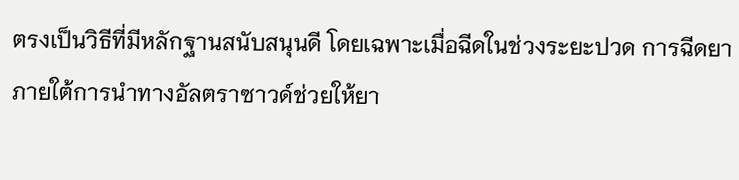ตรงเป็นวิธีที่มีหลักฐานสนับสนุนดี โดยเฉพาะเมื่อฉีดในช่วงระยะปวด การฉีดยาภายใต้การนำทางอัลตราซาวด์ช่วยให้ยา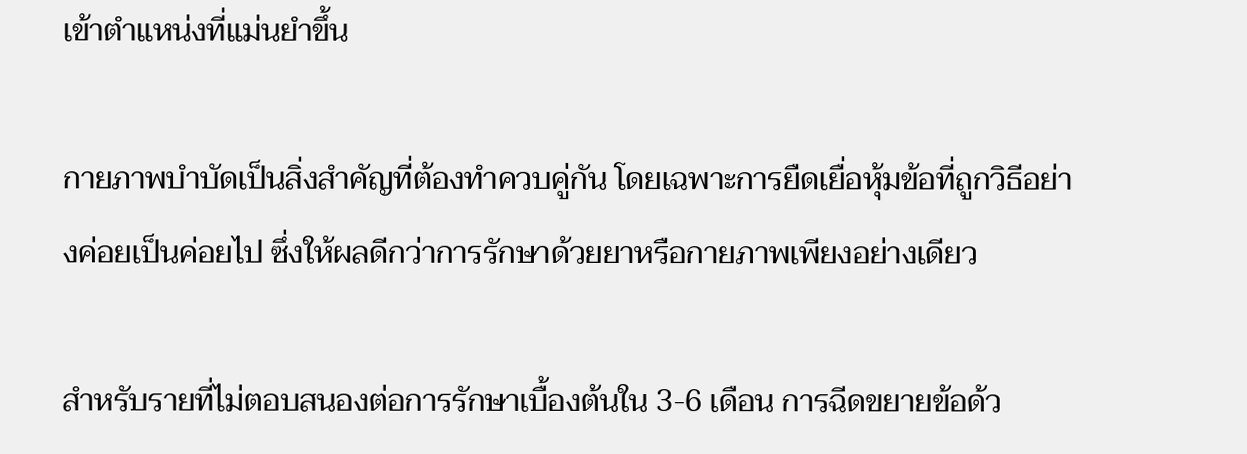เข้าตำแหน่งที่แม่นยำขึ้น

กายภาพบำบัดเป็นสิ่งสำคัญที่ต้องทำควบคู่กัน โดยเฉพาะการยืดเยื่อหุ้มข้อที่ถูกวิธีอย่างค่อยเป็นค่อยไป ซึ่งให้ผลดีกว่าการรักษาด้วยยาหรือกายภาพเพียงอย่างเดียว

สำหรับรายที่ไม่ตอบสนองต่อการรักษาเบื้องต้นใน 3-6 เดือน การฉีดขยายข้อด้ว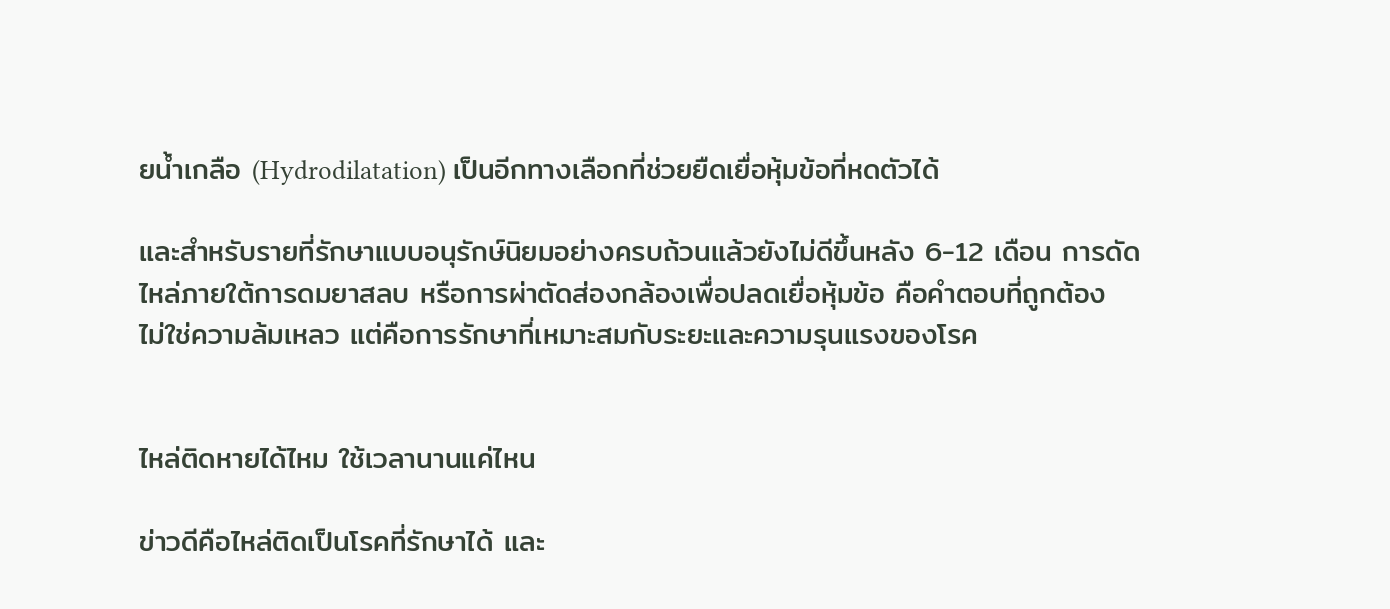ยน้ำเกลือ (Hydrodilatation) เป็นอีกทางเลือกที่ช่วยยืดเยื่อหุ้มข้อที่หดตัวได้

และสำหรับรายที่รักษาแบบอนุรักษ์นิยมอย่างครบถ้วนแล้วยังไม่ดีขึ้นหลัง 6-12 เดือน การดัดไหล่ภายใต้การดมยาสลบ หรือการผ่าตัดส่องกล้องเพื่อปลดเยื่อหุ้มข้อ คือคำตอบที่ถูกต้อง ไม่ใช่ความล้มเหลว แต่คือการรักษาที่เหมาะสมกับระยะและความรุนแรงของโรค


ไหล่ติดหายได้ไหม ใช้เวลานานแค่ไหน

ข่าวดีคือไหล่ติดเป็นโรคที่รักษาได้ และ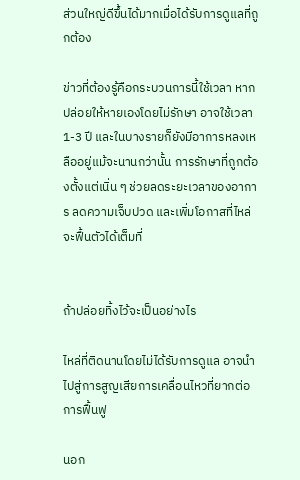ส่วนใหญ่ดีขึ้นได้มากเมื่อได้รับการดูแลที่ถูกต้อง

ข่าวที่ต้องรู้คือกระบวนการนี้ใช้เวลา หากปล่อยให้หายเองโดยไม่รักษา อาจใช้เวลา 1-3 ปี และในบางรายก็ยังมีอาการหลงเหลืออยู่แม้จะนานกว่านั้น การรักษาที่ถูกต้องตั้งแต่เนิ่น ๆ ช่วยลดระยะเวลาของอาการ ลดความเจ็บปวด และเพิ่มโอกาสที่ไหล่จะฟื้นตัวได้เต็มที่


ถ้าปล่อยทิ้งไว้จะเป็นอย่างไร

ไหล่ที่ติดนานโดยไม่ได้รับการดูแล อาจนำไปสู่การสูญเสียการเคลื่อนไหวที่ยากต่อการฟื้นฟู

นอก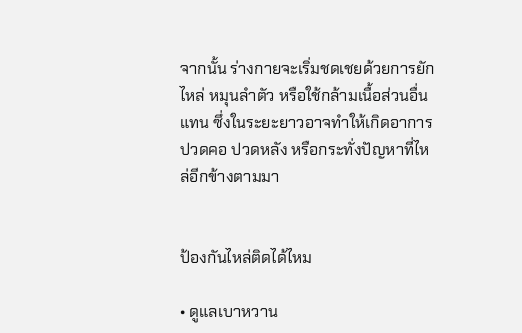จากนั้น ร่างกายจะเริ่มชดเชยด้วยการยักไหล่ หมุนลำตัว หรือใช้กล้ามเนื้อส่วนอื่นแทน ซึ่งในระยะยาวอาจทำให้เกิดอาการปวดคอ ปวดหลัง หรือกระทั่งปัญหาที่ไหล่อีกข้างตามมา


ป้องกันไหล่ติดได้ไหม

• ดูแลเบาหวาน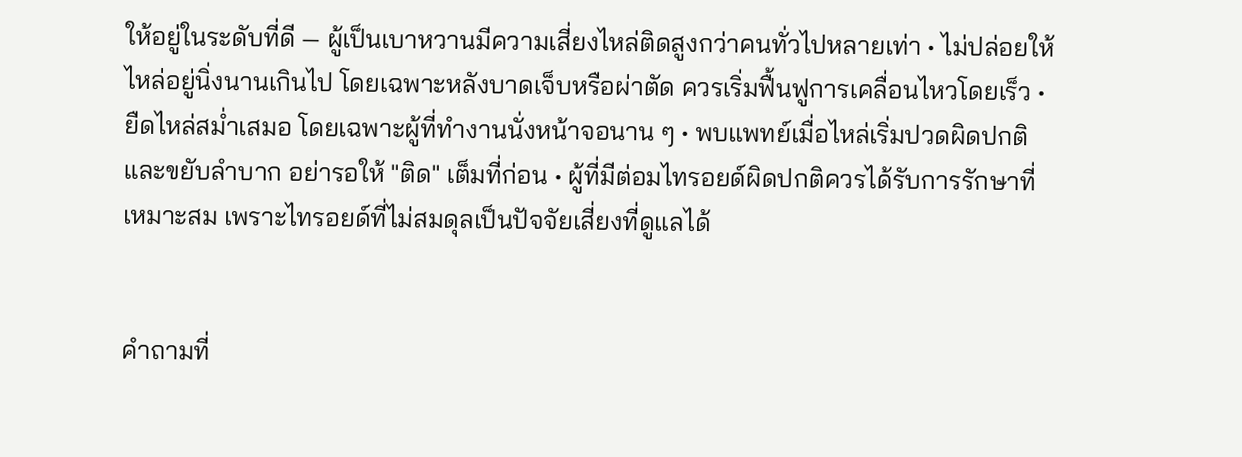ให้อยู่ในระดับที่ดี — ผู้เป็นเบาหวานมีความเสี่ยงไหล่ติดสูงกว่าคนทั่วไปหลายเท่า • ไม่ปล่อยให้ไหล่อยู่นิ่งนานเกินไป โดยเฉพาะหลังบาดเจ็บหรือผ่าตัด ควรเริ่มฟื้นฟูการเคลื่อนไหวโดยเร็ว • ยืดไหล่สม่ำเสมอ โดยเฉพาะผู้ที่ทำงานนั่งหน้าจอนาน ๆ • พบแพทย์เมื่อไหล่เริ่มปวดผิดปกติและขยับลำบาก อย่ารอให้ "ติด" เต็มที่ก่อน • ผู้ที่มีต่อมไทรอยด์ผิดปกติควรได้รับการรักษาที่เหมาะสม เพราะไทรอยด์ที่ไม่สมดุลเป็นปัจจัยเสี่ยงที่ดูแลได้


คำถามที่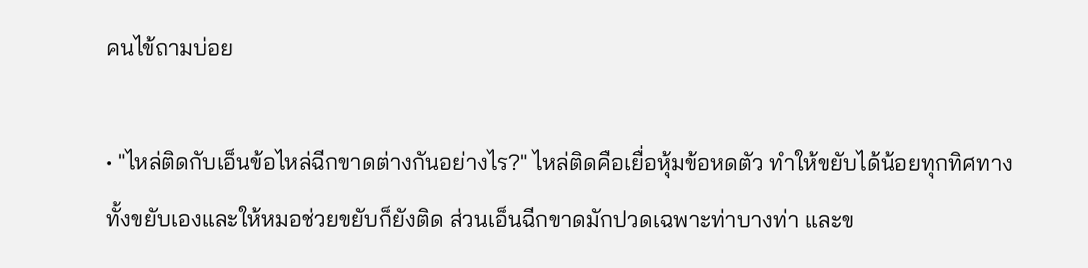คนไข้ถามบ่อย

• "ไหล่ติดกับเอ็นข้อไหล่ฉีกขาดต่างกันอย่างไร?" ไหล่ติดคือเยื่อหุ้มข้อหดตัว ทำให้ขยับได้น้อยทุกทิศทาง ทั้งขยับเองและให้หมอช่วยขยับก็ยังติด ส่วนเอ็นฉีกขาดมักปวดเฉพาะท่าบางท่า และข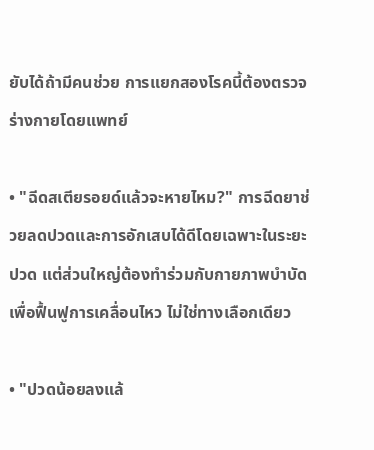ยับได้ถ้ามีคนช่วย การแยกสองโรคนี้ต้องตรวจร่างกายโดยแพทย์

• "ฉีดสเตียรอยด์แล้วจะหายไหม?" การฉีดยาช่วยลดปวดและการอักเสบได้ดีโดยเฉพาะในระยะปวด แต่ส่วนใหญ่ต้องทำร่วมกับกายภาพบำบัดเพื่อฟื้นฟูการเคลื่อนไหว ไม่ใช่ทางเลือกเดียว

• "ปวดน้อยลงแล้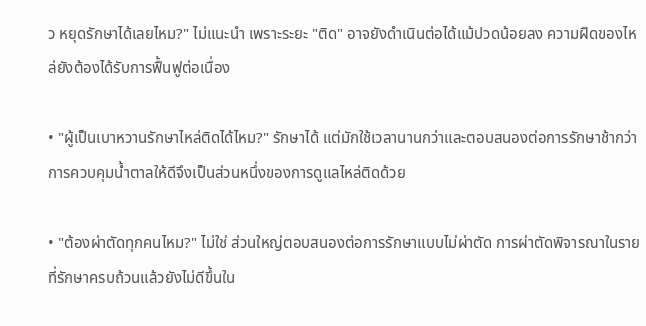ว หยุดรักษาได้เลยไหม?" ไม่แนะนำ เพราะระยะ "ติด" อาจยังดำเนินต่อได้แม้ปวดน้อยลง ความฝืดของไหล่ยังต้องได้รับการฟื้นฟูต่อเนื่อง

• "ผู้เป็นเบาหวานรักษาไหล่ติดได้ไหม?" รักษาได้ แต่มักใช้เวลานานกว่าและตอบสนองต่อการรักษาช้ากว่า การควบคุมน้ำตาลให้ดีจึงเป็นส่วนหนึ่งของการดูแลไหล่ติดด้วย

• "ต้องผ่าตัดทุกคนไหม?" ไม่ใช่ ส่วนใหญ่ตอบสนองต่อการรักษาแบบไม่ผ่าตัด การผ่าตัดพิจารณาในรายที่รักษาครบถ้วนแล้วยังไม่ดีขึ้นใน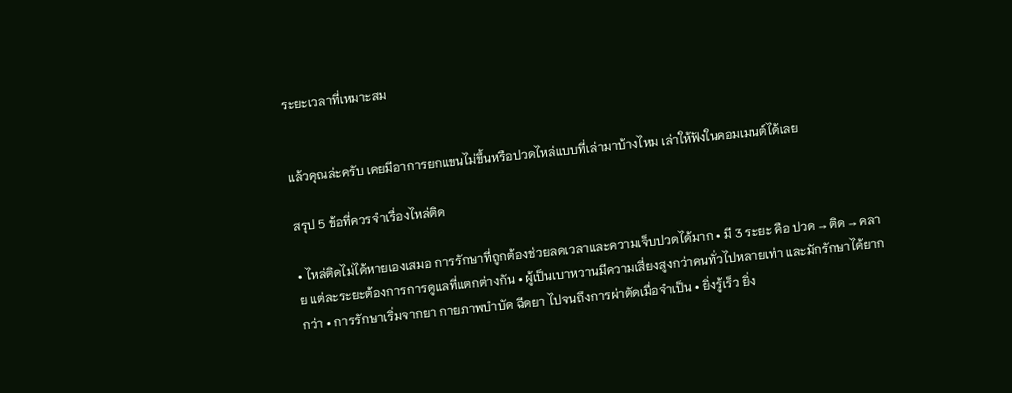ระยะเวลาที่เหมาะสม


แล้วคุณล่ะครับ เคยมีอาการยกแขนไม่ขึ้นหรือปวดไหล่แบบที่เล่ามาบ้างไหม เล่าให้ฟังในคอมเมนต์ได้เลย

สรุป 5 ข้อที่ควรจำเรื่องไหล่ติด

• ไหล่ติดไม่ได้หายเองเสมอ การรักษาที่ถูกต้องช่วยลดเวลาและความเจ็บปวดได้มาก • มี 3 ระยะ คือ ปวด → ติด → คลาย แต่ละระยะต้องการการดูแลที่แตกต่างกัน • ผู้เป็นเบาหวานมีความเสี่ยงสูงกว่าคนทั่วไปหลายเท่า และมักรักษาได้ยากกว่า • การรักษาเริ่มจากยา กายภาพบำบัด ฉีดยา ไปจนถึงการผ่าตัดเมื่อจำเป็น • ยิ่งรู้เร็ว ยิ่ง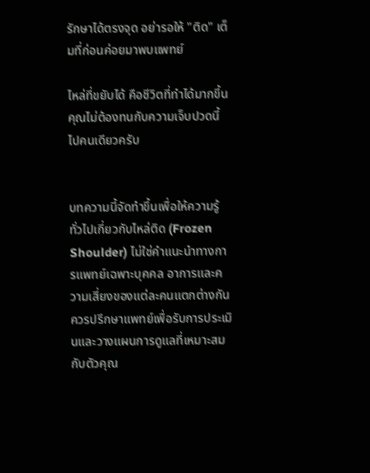รักษาได้ตรงจุด อย่ารอให้ "ติด" เต็มที่ก่อนค่อยมาพบแพทย์

ไหล่ที่ขยับได้ คือชีวิตที่ทำได้มากขึ้น คุณไม่ต้องทนกับความเจ็บปวดนี้ไปคนเดียวครับ


บทความนี้จัดทำขึ้นเพื่อให้ความรู้ทั่วไปเกี่ยวกับไหล่ติด (Frozen Shoulder) ไม่ใช่คำแนะนำทางการแพทย์เฉพาะบุคคล อาการและความเสี่ยงของแต่ละคนแตกต่างกัน ควรปรึกษาแพทย์เพื่อรับการประเมินและวางแผนการดูแลที่เหมาะสมกับตัวคุณ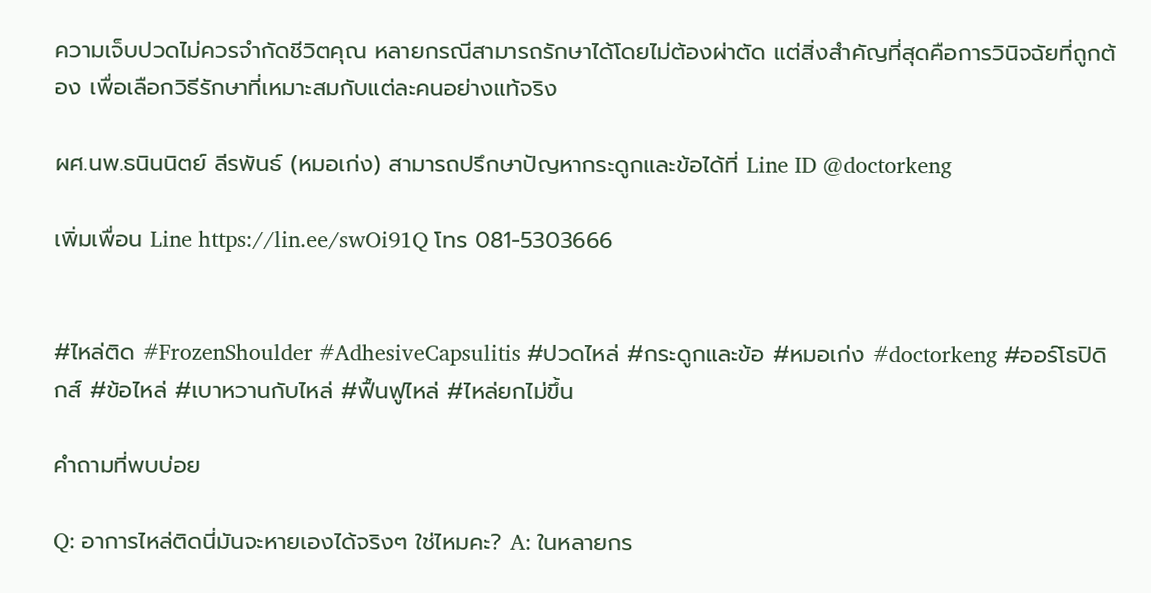ความเจ็บปวดไม่ควรจำกัดชีวิตคุณ หลายกรณีสามารถรักษาได้โดยไม่ต้องผ่าตัด แต่สิ่งสำคัญที่สุดคือการวินิจฉัยที่ถูกต้อง เพื่อเลือกวิธีรักษาที่เหมาะสมกับแต่ละคนอย่างแท้จริง

ผศ.นพ.ธนินนิตย์ ลีรพันธ์ (หมอเก่ง) สามารถปรึกษาปัญหากระดูกและข้อได้ที่ Line ID @doctorkeng

เพิ่มเพื่อน Line https://lin.ee/swOi91Q โทร 081-5303666


#ไหล่ติด #FrozenShoulder #AdhesiveCapsulitis #ปวดไหล่ #กระดูกและข้อ #หมอเก่ง #doctorkeng #ออร์โธปิดิกส์ #ข้อไหล่ #เบาหวานกับไหล่ #ฟื้นฟูไหล่ #ไหล่ยกไม่ขึ้น

คำถามที่พบบ่อย

Q: อาการไหล่ติดนี่มันจะหายเองได้จริงๆ ใช่ไหมคะ? A: ในหลายกร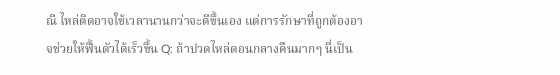ณี ไหล่ติดอาจใช้เวลานานกว่าจะดีขึ้นเอง แต่การรักษาที่ถูกต้องอาจช่วยให้ฟื้นตัวได้เร็วขึ้น Q: ถ้าปวดไหล่ตอนกลางคืนมากๆ นี่เป็น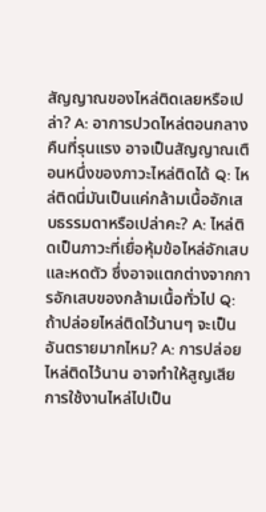สัญญาณของไหล่ติดเลยหรือเปล่า? A: อาการปวดไหล่ตอนกลางคืนที่รุนแรง อาจเป็นสัญญาณเตือนหนึ่งของภาวะไหล่ติดได้ Q: ไหล่ติดนี่มันเป็นแค่กล้ามเนื้ออักเสบธรรมดาหรือเปล่าคะ? A: ไหล่ติดเป็นภาวะที่เยื่อหุ้มข้อไหล่อักเสบและหดตัว ซึ่งอาจแตกต่างจากการอักเสบของกล้ามเนื้อทั่วไป Q: ถ้าปล่อยไหล่ติดไว้นานๆ จะเป็นอันตรายมากไหม? A: การปล่อยไหล่ติดไว้นาน อาจทำให้สูญเสียการใช้งานไหล่ไปเป็น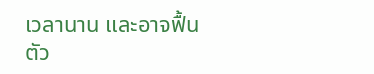เวลานาน และอาจฟื้นตัว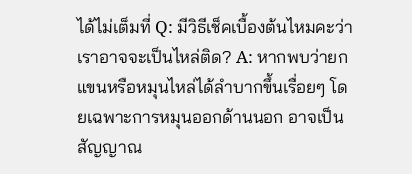ได้ไม่เต็มที่ Q: มีวิธีเช็คเบื้องต้นไหมคะว่าเราอาจจะเป็นไหล่ติด? A: หากพบว่ายกแขนหรือหมุนไหล่ได้ลำบากขึ้นเรื่อยๆ โดยเฉพาะการหมุนออกด้านนอก อาจเป็นสัญญาณ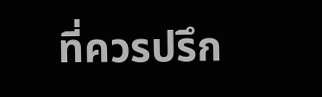ที่ควรปรึก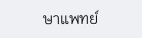ษาแพทย์